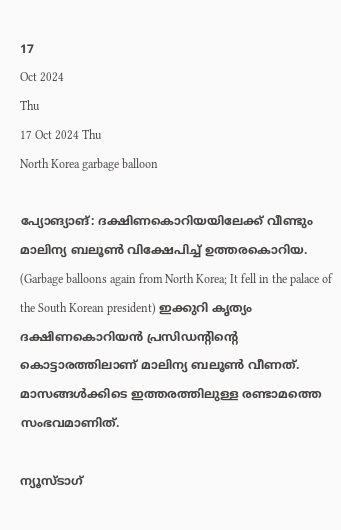17
Oct 2024
Thu
17 Oct 2024 Thu
North Korea garbage balloon

പ്യോങ്യാങ്: ദക്ഷിണകൊറിയയിലേക്ക് വീണ്ടും മാലിന്യ ബലൂണ്‍ വിക്ഷേപിച്ച് ഉത്തരകൊറിയ. (Garbage balloons again from North Korea; It fell in the palace of the South Korean president) ഇക്കുറി കൃത്യം ദക്ഷിണകൊറിയന്‍ പ്രസിഡന്റിന്റെ കൊട്ടാരത്തിലാണ് മാലിന്യ ബലൂണ്‍ വീണത്. മാസങ്ങള്‍ക്കിടെ ഇത്തരത്തിലുള്ള രണ്ടാമത്തെ സംഭവമാണിത്.

ന്യൂസ്ടാഗ്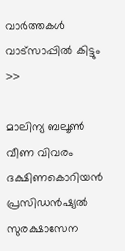വാര്‍ത്തകള്‍ വാട്‌സാപ്പില്‍ കിട്ടും >>

മാലിന്യ ബലൂണ്‍ വീണ വിവരം ദക്ഷിണകൊറിയന്‍ പ്രസിഡന്‍ഷ്യല്‍ സുരക്ഷാസേന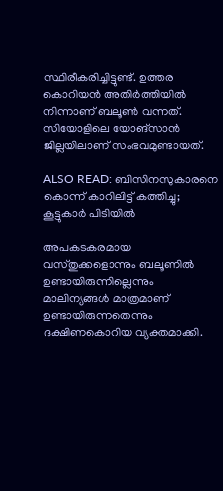സ്ഥിരീകരിച്ചിട്ടുണ്ട്. ഉത്തര കൊറിയന്‍ അതിര്‍ത്തിയില്‍ നിന്നാണ് ബലൂണ്‍ വന്നത്. സിയോളിലെ യോങ്‌സാന്‍ ജില്ലയിലാണ് സംഭവമുണ്ടായത്.

ALSO READ: ബിസിനസുകാരനെ കൊന്ന് കാറിലിട്ട് കത്തിച്ചു; കൂട്ടുകാര്‍ പിടിയില്‍

അപകടകരമായ വസ്തുക്കളൊന്നും ബലൂണില്‍ ഉണ്ടായിരുന്നില്ലെന്നും മാലിന്യങ്ങള്‍ മാത്രമാണ് ഉണ്ടായിരുന്നതെന്നും ദക്ഷിണകൊറിയ വ്യക്തമാക്കി.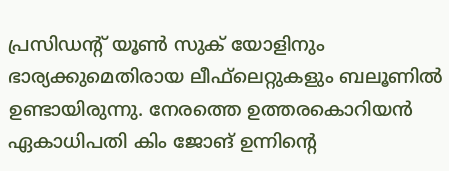പ്രസിഡന്റ് യൂണ്‍ സുക് യോളിനും ഭാര്യക്കുമെതിരായ ലീഫ്‌ലെറ്റുകളും ബലൂണില്‍ ഉണ്ടായിരുന്നു. നേരത്തെ ഉത്തരകൊറിയന്‍ ഏകാധിപതി കിം ജോങ് ഉന്നിന്റെ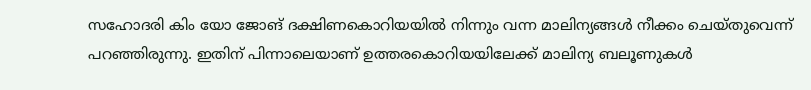സഹോദരി കിം യോ ജോങ് ദക്ഷിണകൊറിയയില്‍ നിന്നും വന്ന മാലിന്യങ്ങള്‍ നീക്കം ചെയ്തുവെന്ന് പറഞ്ഞിരുന്നു. ഇതിന് പിന്നാലെയാണ് ഉത്തരകൊറിയയിലേക്ക് മാലിന്യ ബലൂണുകള്‍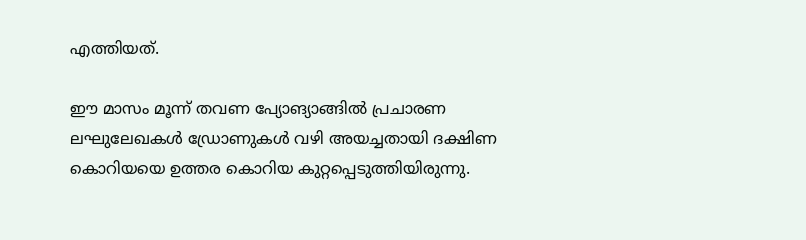എത്തിയത്.

ഈ മാസം മൂന്ന് തവണ പ്യോങ്യാങ്ങില്‍ പ്രചാരണ ലഘുലേഖകള്‍ ഡ്രോണുകള്‍ വഴി അയച്ചതായി ദക്ഷിണ കൊറിയയെ ഉത്തര കൊറിയ കുറ്റപ്പെടുത്തിയിരുന്നു.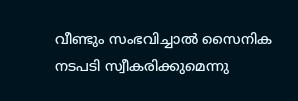വീണ്ടും സംഭവിച്ചാല്‍ സൈനിക നടപടി സ്വീകരിക്കുമെന്നു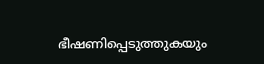ഭീഷണിപ്പെടുത്തുകയും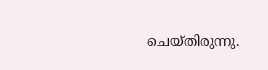ചെയ്തിരുന്നു.